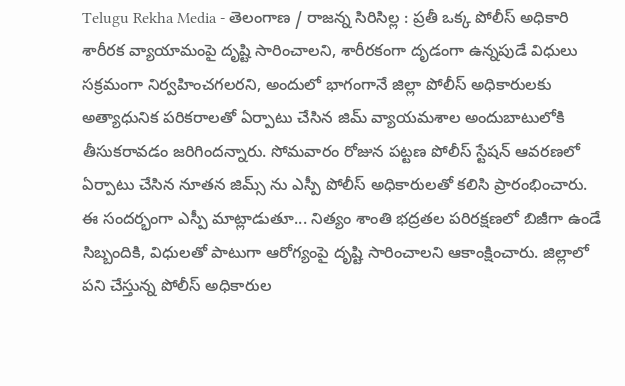Telugu Rekha Media - తెలంగాణ / రాజన్న సిరిసిల్ల : ప్రతీ ఒక్క పోలీస్ అధికారి శారీరక వ్యాయామంపై దృష్టి సారించాలని, శారీరకంగా దృడంగా ఉన్నపుడే విధులు సక్రమంగా నిర్వహించగలరని, అందులో భాగంగానే జిల్లా పోలీస్ అధికారులకు అత్యాధునిక పరికరాలతో ఏర్పాటు చేసిన జిమ్ వ్యాయమశాల అందుబాటులోకి తీసుకరావడం జరిగిందన్నారు. సోమవారం రోజున పట్టణ పోలీస్ స్టేషన్ ఆవరణలో ఏర్పాటు చేసిన నూతన జిమ్స్ ను ఎస్పీ పోలీస్ అధికారులతో కలిసి ప్రారంభించారు. ఈ సందర్భంగా ఎస్పీ మాట్లాడుతూ... నిత్యం శాంతి భద్రతల పరిరక్షణలో బిజీగా ఉండే సిబ్బందికి, విధులతో పాటుగా ఆరోగ్యంపై దృష్టి సారించాలని ఆకాంక్షించారు. జిల్లాలో పని చేస్తున్న పోలీస్ అధికారుల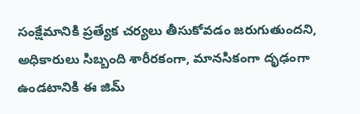సంక్షేమానికి ప్రత్యేక చర్యలు తీసుకోవడం జరుగుతుందని, అధికారులు సిబ్బంది శారీరకంగా, మానసికంగా దృఢంగా ఉండటానికి ఈ జిమ్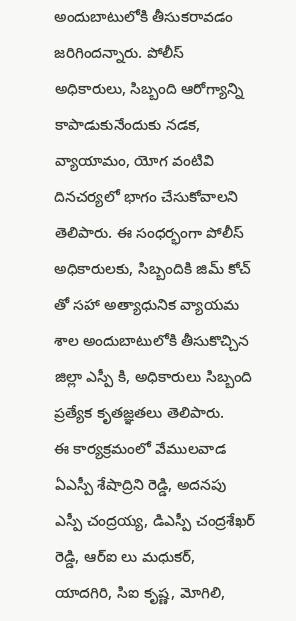అందుబాటులోకి తీసుకరావడం జరిగిందన్నారు. పోలీస్ అధికారులు, సిబ్బంది ఆరోగ్యాన్ని కాపాడుకునేందుకు నడక, వ్యాయామం, యోగ వంటివి దినచర్యలో భాగం చేసుకోవాలని తెలిపారు. ఈ సంధర్భంగా పోలీస్ అధికారులకు, సిబ్బందికి జిమ్ కోచ్ తో సహా అత్యాధునిక వ్యాయమ శాల అందుబాటులోకి తీసుకొచ్చిన జిల్లా ఎస్పీ కి, అధికారులు సిబ్బంది ప్రత్యేక కృతజ్ఞతలు తెలిపారు.
ఈ కార్యక్రమంలో వేములవాడ ఏఎస్పీ శేషాద్రిని రెడ్డి, అదనపు ఎస్పీ చంద్రయ్య, డిఎస్పీ చంద్రశేఖర్ రెడ్డి, ఆర్ఐ లు మధుకర్, యాదగిరి, సిఐ కృష్ణ, మోగిలి,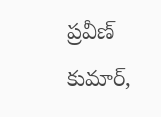ప్రవీణ్ కుమార్,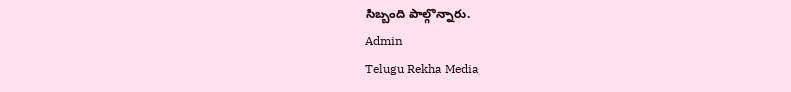సిబ్బంది పాల్గొన్నారు.
Admin
Telugu Rekha Media